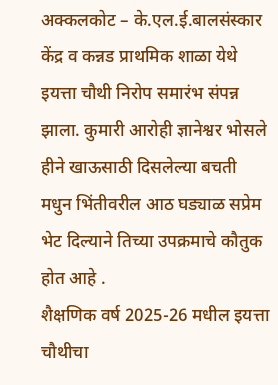अक्कलकोट – के.एल.ई.बालसंस्कार केंद्र व कन्नड प्राथमिक शाळा येथे इयत्ता चौथी निरोप समारंभ संपन्न झाला. कुमारी आरोही ज्ञानेश्वर भोसले हीने खाऊसाठी दिसलेल्या बचती मधुन भिंतीवरील आठ घड्याळ सप्रेम भेट दिल्याने तिच्या उपक्रमाचे कौतुक होत आहे .
शैक्षणिक वर्ष 2025-26 मधील इयत्ता चौथीचा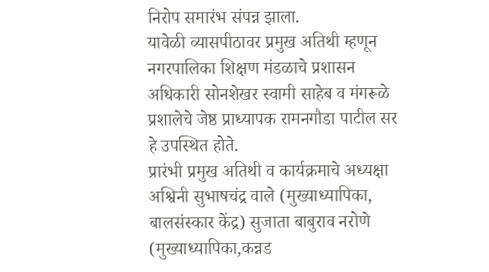निरोप समारंभ संपन्न झाला.
यावेळी व्यासपीठावर प्रमुख अतिथी म्हणून नगरपालिका शिक्षण मंडळाचे प्रशासन अधिकारी सोनशेखर स्वामी साहेब व मंगरूळे प्रशालेचे जेष्ठ प्राध्यापक रामनगौडा पाटील सर हे उपस्थित होते.
प्रारंभी प्रमुख अतिथी व कार्यक्रमाचे अध्यक्षा अश्विनी सुभाषचंद्र वाले (मुख्याध्यापिका, बालसंस्कार केंद्र) सुजाता बाबुराव नरोणे (मुख्याध्यापिका,कन्नड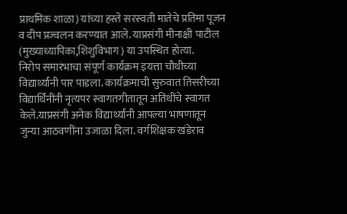प्राथमिक शाळा) यांच्या हस्ते सरस्वती मातेचे प्रतिमा पूजन व दीप प्रज्वलन करण्यात आले. याप्रसंगी मीनाक्षी पाटील (मुख्याध्यापिका,शिशुविभाग) या उपस्थित होत्या.
निरोप समारंभाचा संपूर्ण कार्यक्रम इयत्ता चौथीच्या विद्यार्थ्यांनी पार पाडला. कार्यक्रमाची सुरुवात तिसरीच्या विद्यार्थिनींनी नृत्यपर स्वागतगीतातून अतिथींचे स्वागत केले.याप्रसंगी अनेक विद्यार्थ्यांनी आपल्या भाषणातून जुन्या आठवणींना उजाळा दिला. वर्गशिक्षक खंडेराव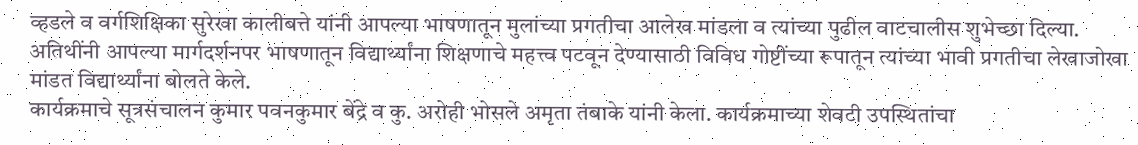व्हडले व वर्गशिक्षिका सुरेखा कालीबत्ते यांनी आपल्या भाषणातून मुलांच्या प्रगतीचा आलेख मांडला व त्यांच्या पुढील वाटचालीस शुभेच्छा दिल्या.
अतिथींनी आपल्या मार्गदर्शनपर भाषणातून विद्यार्थ्यांना शिक्षणाचे महत्त्व पटवून देण्यासाठी विविध गोष्टींच्या रूपातून त्यांच्या भावी प्रगतीचा लेखाजोखा मांडत विद्यार्थ्यांना बोलते केले.
कार्यक्रमाचे सूत्रसंचालन कुमार पवनकुमार बेंद्रे व कु. अरोही भोसले अमृता तंबाके यांनी केला. कार्यक्रमाच्या शेवटी उपस्थितांचा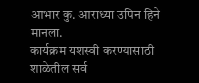आभार कु. आराध्या उपिन हिने मानला.
कार्यक्रम यशस्वी करण्यासाठी शाळेतील सर्व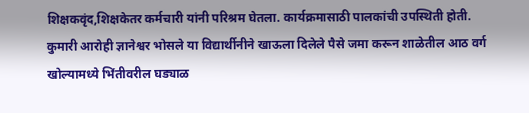शिक्षकवृंद,शिक्षकेतर कर्मचारी यांनी परिश्रम घेतला. कार्यक्रमासाठी पालकांची उपस्थिती होती.
कुमारी आरोही ज्ञानेश्वर भोसले या विद्यार्थीनीने खाऊला दिलेले पैसे जमा करून शाळेतील आठ वर्ग खोल्यामध्ये भिंतीवरील घड्याळ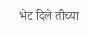भेट दिले तीच्या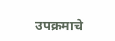उपक्रमाचे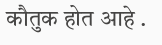कौतुक होत आहे .